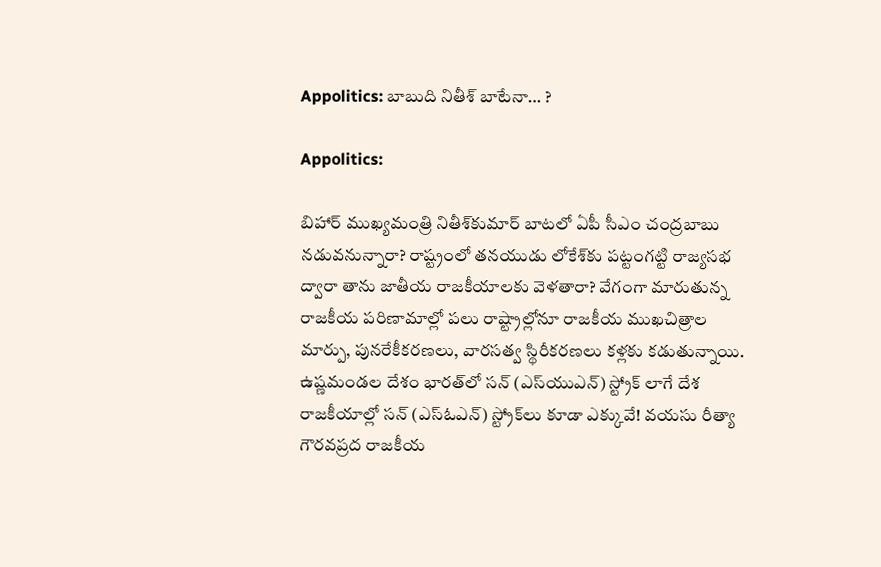Appolitics: బాబుది నితీశ్ బాటేనా… ?

Appolitics:

బిహార్ ముఖ్యమంత్రి నితీశ్‌కుమార్ బాటలో ఏపీ సీఎం చంద్రబాబు నడువనున్నారా? రాష్ట్రంలో తనయుడు లోకేశ్‌కు పట్టంగట్టి రాజ్యసభ ద్వారా తాను జాతీయ రాజకీయాలకు వెళతారా? వేగంగా మారుతున్న రాజకీయ పరిణామాల్లో పలు రాష్ట్రాల్లోనూ రాజకీయ ముఖచిత్రాల మార్పు, పునరేకీకరణలు, వారసత్వ స్థిరీకరణలు కళ్లకు కడుతున్నాయి. ఉష్ణమండల దేశం భారత్‌లో సన్ (ఎస్‌యుఎన్) స్ట్రోక్ లాగే దేశ రాజకీయాల్లో సన్ (ఎస్‌ఓఎన్) స్ట్రోక్‌లు కూడా ఎక్కువే! వయసు రీత్యా గౌరవప్రద రాజకీయ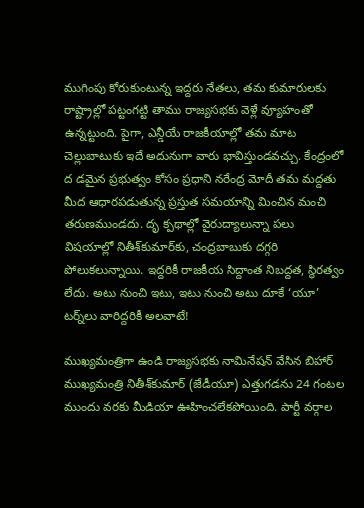ముగింపు కోరుకుంటున్న ఇద్దరు నేతలు, తమ కుమారులకు రాష్ట్రాల్లో పట్టంగట్టి తాము రాజ్యసభకు వెళ్లే వ్యూహంతో ఉన్నట్టుంది. పైగా, ఎన్డీయే రాజకీయాల్లో తమ మాట చెల్లుబాటుకు ఇదే అదునుగా వారు భావిస్తుండవచ్చు. కేంద్రంలో ద డమైన ప్రభుత్వం కోసం ప్రధాని నరేంద్ర మోదీ తమ మద్దతు మీద ఆధారపడుతున్న ప్రస్తుత సమయాన్ని మించిన మంచి తరుణముండదు. దృ క్పథాల్లో వైరుద్యాలున్నా పలు విషయాల్లో నితీశ్‌కుమార్‌కు, చంద్రబాబుకు దగ్గరి పోలుకలున్నాయి. ఇద్దరికీ రాజకీయ సిద్దాంత నిబద్దత, స్థిరత్వం లేదు. అటు నుంచి ఇటు, ఇటు నుంచి అటు దూకే ‘యూ’ టర్న్‌లు వారిద్దరికీ అలవాటే!

ముఖ్యమంత్రిగా ఉండి రాజ్యసభకు నామినేషన్ వేసిన బిహార్ ముఖ్యమంత్రి నితీశ్‌కుమార్ (జేడీయూ) ఎత్తుగడను 24 గంటల ముందు వరకు మీడియా ఊహించలేకపోయింది. పార్టీ వర్గాల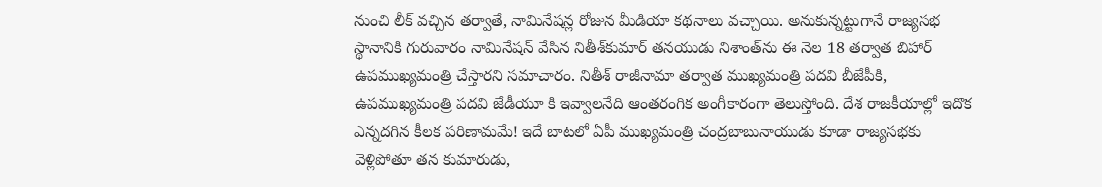నుంచి లీక్ వచ్చిన తర్వాతే, నామినేషన్ల రోజున మీడియా కథనాలు వచ్చాయి. అనుకున్నట్టుగానే రాజ్యసభ స్థానానికి గురువారం నామినేషన్ వేసిన నితీశ్‌కుమార్ తనయుడు నిశాంత్‌ను ఈ నెల 18 తర్వాత బిహార్ ఉపముఖ్యమంత్రి చేస్తారని సమాచారం. నితీశ్ రాజీనామా తర్వాత ముఖ్యమంత్రి పదవి బీజేపీకి, ఉపముఖ్యమంత్రి పదవి జేడీయూ కి ఇవ్వాలనేది ఆంతరంగిక అంగీకారంగా తెలుస్తోంది. దేశ రాజకీయాల్లో ఇదొక ఎన్నదగిన కీలక పరిణామమే! ఇదే బాటలో ఏపీ ముఖ్యమంత్రి చంద్రబాబునాయుడు కూడా రాజ్యసభకు వెళ్లిపోతూ తన కుమారుడు,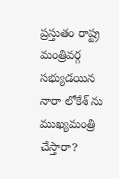ప్రస్తుతం రాష్ట్ర మంత్రివర్గ సభ్యుడయిన నారా లోకేశ్ ను ముఖ్యమంత్రి చేస్తారా?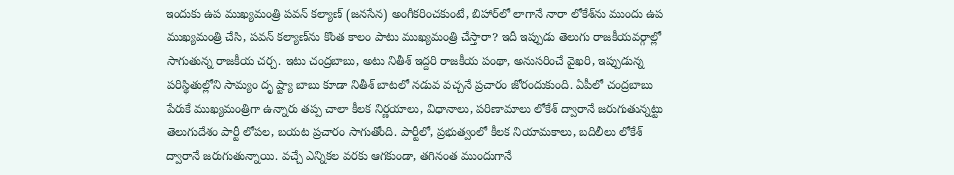ఇందుకు ఉప ముఖ్యమంత్రి పవన్ కల్యాణ్ (జనసేన) అంగీకరించకుంటే, బిహార్‌లో లాగానే నారా లోకేశ్‌ను ముందు ఉప ముఖ్యమంత్రి చేసి, పవన్ కల్యాణ్‌ను కొంత కాలం పాటు ముఖ్యమంత్రి చేస్తారా? ఇదీ ఇప్పుడు తెలుగు రాజకీయవర్గాల్లో సాగుతున్న రాజకీయ చర్చ. ఇటు చంద్రబాబు, అటు నితీశ్ ఇద్దరి రాజకీయ పంథా, అనుసరించే వైఖరి, ఇప్పుడున్న పరిస్థితుల్లోని సామ్యం దృ ష్ట్యా బాబు కూడా నితీశ్ బాటలో నడువ వచ్చనే ప్రచారం జోరందుకుంది. ఏపీలో చంద్రబాబు పేరుకే ముఖ్యమంత్రిగా ఉన్నారు తప్ప చాలా కీలక నిర్ణయాలు, విధానాలు, పరిణామాలు లోకేశ్ ద్వారానే జరుగుతున్నట్టు తెలుగుదేశం పార్టీ లోపల, బయట ప్రచారం సాగుతోంది. పార్టీలో, ప్రభుత్వంలో కీలక నియామకాలు, బదిలీలు లోకేశ్ ద్వారానే జరుగుతున్నాయి. వచ్చే ఎన్నికల వరకు ఆగకుండా, తగినంత ముందుగానే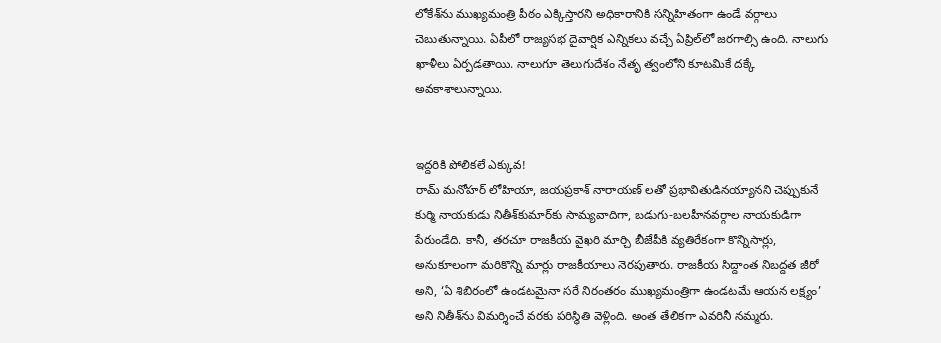లోకేశ్‌ను ముఖ్యమంత్రి పీఠం ఎక్కిస్తార‌ని అధికారానికి సన్నిహితంగా ఉండే వర్గాలు చెబుతున్నాయి. ఏపీలో రాజ్యసభ దైవార్షిక ఎన్నికలు వచ్చే ఏప్రిల్‌లో జరగాల్సి ఉంది. నాలుగు ఖాళీలు ఏర్పడతాయి. నాలుగూ తెలుగుదేశం నేతృ త్వంలోని కూటమికే దక్కే అవకాశాలున్నాయి.


ఇద్దరికి పోలికలే ఎక్కువ!
రామ్ మనోహర్ లోహియా, జయప్రకాశ్ నారాయణ్ లతో ప్రభావితుడినయ్యానని చెప్పుకునే కుర్మి నాయకుడు నితీశ్‌కుమార్‌కు సామ్యవాదిగా, బడుగు-బలహీనవర్గాల నాయకుడిగా పేరుండేది. కానీ, తరచూ రాజకీయ వైఖరి మార్చి బీజేపీకి వ్యతిరేకంగా కొన్నిసార్లు, అనుకూలంగా మరికొన్ని మార్లు రాజకీయాలు నెరపుతారు. రాజకీయ సిద్దాంత నిబద్దత జీరో అని, ‘ఏ శిబిరంలో ఉండటమైనా సరే నిరంతరం ముఖ్యమంత్రిగా ఉండటమే ఆయన లక్ష్యం’ అని నితీశ్‌ను విమర్శించే వరకు పరిస్థితి వెళ్లింది. అంత తేలిక‌గా ఎవరినీ నమ్మరు.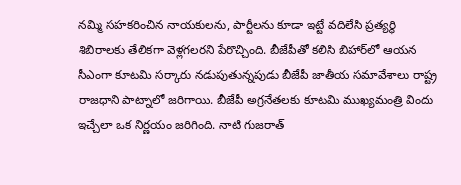నమ్మి సహకరించిన నాయకులను, పార్టీలను కూడా ఇట్టే వదిలేసి ప్రత్యర్థి శిబిరాలకు తేలికగా వెళ్లగలరని పేరొచ్చింది. బీజేపీతో కలిసి బిహార్‌లో ఆయన సీఎంగా కూటమి సర్కారు నడుపుతున్నపుడు బీజేపీ జాతీయ సమావేశాలు రాష్ట్ర రాజధాని పాట్నాలో జరిగాయి. బీజేపీ అగ్రనేతలకు కూటమి ముఖ్యమంత్రి విందు ఇచ్చేలా ఒక నిర్ణయం జరిగింది. నాటి గుజరాత్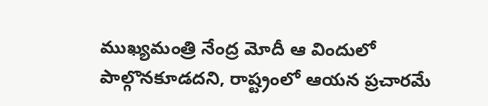ముఖ్యమంత్రి నేంద్ర మోదీ ఆ విందులో పాల్గొన‌కూడదని, రాష్ట్రంలో ఆయన ప్రచారమే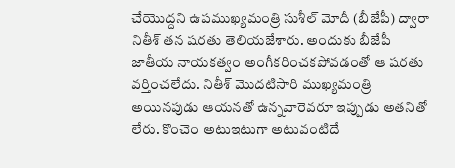చేయొద్దని ఉపముఖ్యమంత్రి సుశీల్ మోదీ (బీజేపీ) ద్వారా నితీశ్ తన షరతు తెలియజేశారు. అందుకు బీజేపీ జాతీయ నాయకత్వం అంగీకరించకపోవడంతో ఆ షరతు వర్తించలేదు. నితీశ్ మొదటిసారి ముఖ్యమంత్రి అయినపుడు ఆయనతో ఉన్నవారెవరూ ఇప్పుడు అతనితో లేరు. కొంచెం అటుఇటుగా అటువంటిదే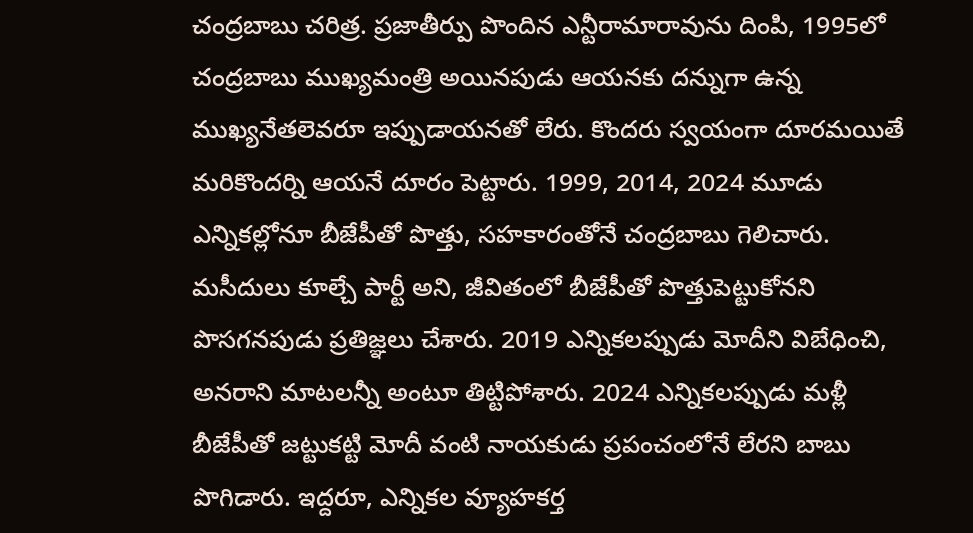చంద్రబాబు చరిత్ర. ప్రజాతీర్పు పొందిన ఎన్టీరామారావును దింపి, 1995లో చంద్రబాబు ముఖ్యమంత్రి అయినపుడు ఆయనకు దన్నుగా ఉన్న ముఖ్యనేతలెవరూ ఇప్పుడాయనతో లేరు. కొందరు స్వయంగా దూరమయితే మరికొందర్ని ఆయనే దూరం పెట్టారు. 1999, 2014, 2024 మూడు ఎన్నికల్లోనూ బీజేపీతో పొత్తు, సహకారంతోనే చంద్రబాబు గెలిచారు. మసీదులు కూల్చే పార్టీ అని, జీవితంలో బీజేపీతో పొత్తుపెట్టుకోనని పొసగనపుడు ప్రతిజ్ఞలు చేశారు. 2019 ఎన్నికలప్పుడు మోదీని విబేధించి, అనరాని మాటలన్నీ అంటూ తిట్టిపోశారు. 2024 ఎన్నికలప్పుడు మళ్లీ బీజేపీతో జట్టుకట్టి మోదీ వంటి నాయకుడు ప్రపంచంలోనే లేరని బాబు పొగిడారు. ఇద్దరూ, ఎన్నికల వ్యూహకర్త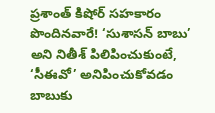ప్రశాంత్ కిషోర్ సహకారం పొందినవారే! ‘సుశాసన్ బాబు’ అని నితీశ్ పిలిపించుకుంటే, ‘సీఈవో’ అనిపించుకోవడం బాబుకు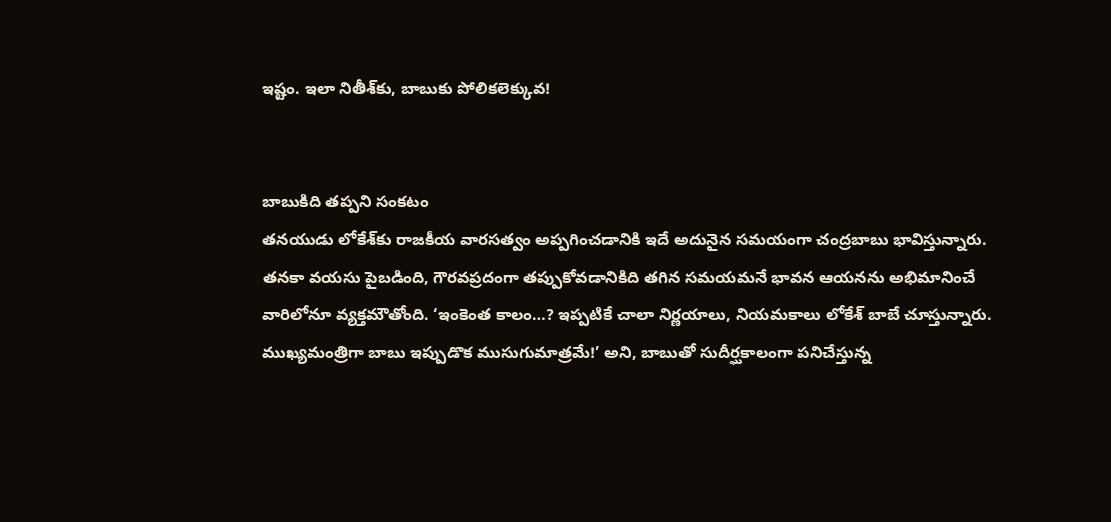ఇష్టం. ఇలా నితీశ్‌కు, బాబుకు పోలికలెక్కువ!


బాబుకిది తప్పని సంకటం
తనయుడు లోకేశ్‌కు రాజకీయ వారసత్వం అప్పగించడానికి ఇదే అదునైన సమయంగా చంద్రబాబు భావిస్తున్నారు. తనకా వయసు పైబడింది, గౌరవప్రదంగా తప్పుకోవడానికిది తగిన సమయమనే భావన ఆయనను అభిమానించే వారిలోనూ వ్యక్తమౌతోంది. ‘ఇంకెంత కాలం…? ఇప్పటికే చాలా నిర్ణయాలు, నియమకాలు లోకేశ్ బాబే చూస్తున్నారు. ముఖ్యమంత్రిగా బాబు ఇప్పుడొక ముసుగుమాత్రమే!’ అని, బాబుతో సుదీర్ఘకాలంగా పనిచేస్తున్న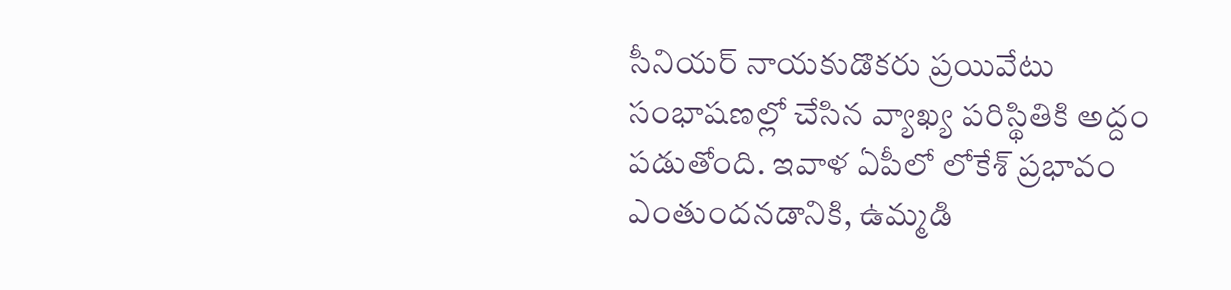సీనియర్ నాయకుడొకరు ప్రయివేటు సంభాషణల్లో చేసిన వ్యాఖ్య పరిస్థితికి అద్దం పడుతోంది. ఇవాళ ఏపీలో లోకేశ్ ప్రభావం ఎంతుందనడానికి, ఉమ్మడి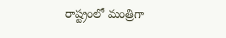రాష్ట్రంలో మంత్రిగా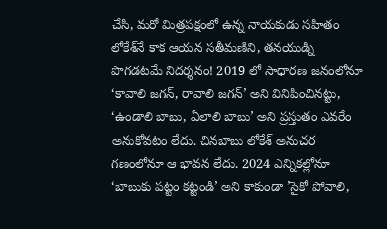చేసి, మరో మిత్రపక్షంలో ఉన్న నాయకుడు సహితం లోకేశ్‌నే కాక ఆయన సతీమణిని, తనయుడ్ని పొగడటమే నిదర్శనం! 2019 లో సాధారణ జనంలోనూ ‘కావాలి జగన్, రావాలి జగన్‌’ అని వినిపించినట్టు, ‘ఉండాలి బాబు, ఏలాలి బాబు’ అని ప్రస్తుతం ఎవరేం అనుకోవటం లేదు. చినబాబు లోకేశ్ అనుచర గణంలోనూ ఆ భావన లేదు. 2024 ఎన్నికల్లోనూ ‘బాబుకు పట్టం కట్టండి’ అని కాకుండా ’సైకో పోవాలి,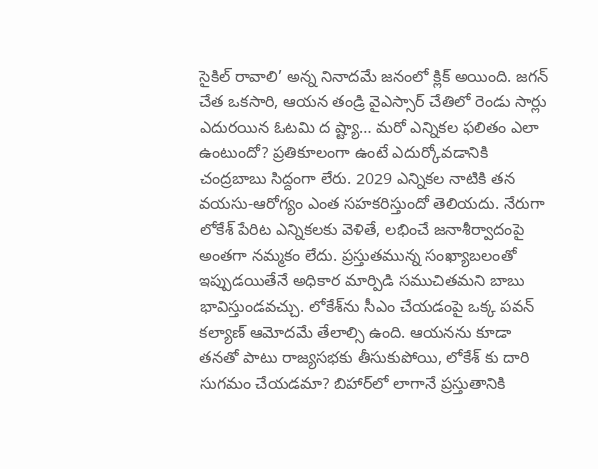సైకిల్ రావాలి’ అన్న నినాదమే జనంలో క్లిక్ అయింది. జగన్ చేత ఒకసారి, ఆయన తండ్రి వైఎస్సార్ చేతిలో రెండు సార్లు ఎదురయిన ఓటమి ద ష్ట్యా… మరో ఎన్నికల ఫలితం ఎలా ఉంటుందో? ప్రతికూలంగా ఉంటే ఎదుర్కోవడానికి చంద్రబాబు సిద్దంగా లేరు. 2029 ఎన్నికల నాటికి తన వయసు-ఆరోగ్యం ఎంత సహకరిస్తుందో తెలియదు. నేరుగా లోకేశ్ పేరిట ఎన్నికలకు వెళితే, లభించే జనాశీర్వాదంపై అంతగా నమ్మకం లేదు. ప్రస్తుతమున్న సంఖ్యాబలంతో ఇప్పుడయితేనే అధికార మార్పిడి సముచితమని బాబు భావిస్తుండవచ్చు. లోకేశ్‌ను సీఎం చేయడంపై ఒక్క పవన్ కల్యాణ్ ఆమోదమే తేలాల్సి ఉంది. ఆయనను కూడా తనతో పాటు రాజ్యసభకు తీసుకుపోయి, లోకేశ్ కు దారి సుగమం చేయడమా? బిహార్‌లో లాగానే ప్రస్తుతానికి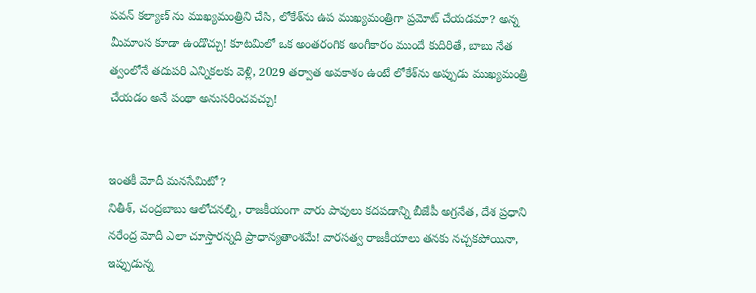పవన్ కల్యాణ్ ను ముఖ్యమంత్రిని చేసి, లోకేశ్‌ను ఉప ముఖ్యమంత్రిగా ప్రమోట్ చేయడమా? అన్న మీమాంస కూడా ఉండొచ్చు! కూటమిలో ఒక అంతరంగిక అంగీకారం ముందే కుదిరితే, బాబు నేత త్వంలోనే తదుపరి ఎన్నికలకు వెళ్లి, 2029 తర్వాత అవకాశం ఉంటే లోకేశ్‌ను అప్పుడు ముఖ్యమంత్రి చేయడం అనే పంథా అనుసరించవచ్చు!


ఇంతకీ మోదీ మనసేమిటో?
నితీశ్, చంద్రబాబు ఆలోచనల్ని, రాజకీయంగా వారు పావులు కదపడాన్ని బీజేపీ అగ్రనేత, దేశ ప్రధాని నరేంద్ర మోదీ ఎలా చూస్తారన్నది ప్రాధాన్యతాంశమే! వారసత్వ రాజకీయాలు తనకు నచ్చకపోయినా, ఇప్పుడున్న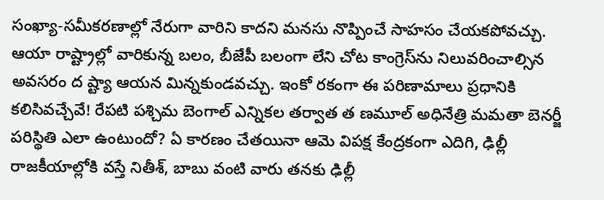సంఖ్యా-సమీకరణాల్లో నేరుగా వారిని కాదని మనసు నొప్పించే సాహసం చేయకపోవచ్చు. ఆయా రాష్ట్రాల్లో వారికున్న బలం, బీజేపీ బలంగా లేని చోట కాంగ్రెస్‌ను నిలువరించాల్సిన అవసరం ద ష్ట్యా ఆయన మిన్నకుండవచ్చు. ఇంకో రకంగా ఈ పరిణామాలు ప్రధానికి కలిసివచ్చేవే! రేపటి పశ్చిమ బెంగాల్ ఎన్నికల తర్వాత త ణమూల్ అధినేత్రి మమతా బెనర్జీ పరిస్థితి ఎలా ఉంటుందో? ఏ కారణం చేతయినా ఆమె విపక్ష కేంద్రకంగా ఎదిగి, ఢిల్లీ రాజకీయాల్లోకి వస్తే నితీశ్, బాబు వంటి వారు తనకు ఢిల్లీ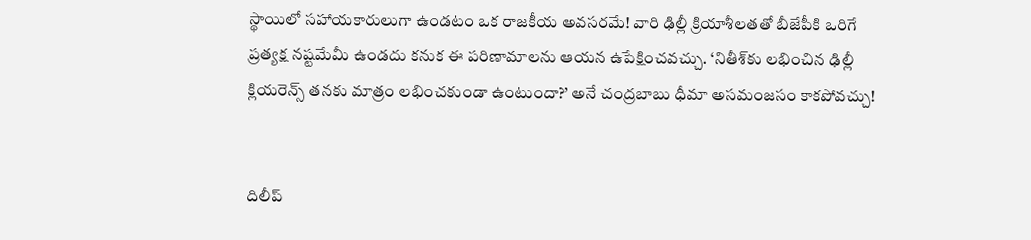స్థాయిలో సహాయకారులుగా ఉండటం ఒక రాజకీయ అవసరమే! వారి ఢిల్లీ క్రియాశీలతతో బీజేపీకి ఒరిగే ప్రత్యక్ష నష్టమేమీ ఉండదు కనుక ఈ పరిణామాలను ఆయన ఉపేక్షించవచ్చు. ‘నితీశ్‌కు లభించిన ఢిల్లీ క్లియరెన్స్ తనకు మాత్రం లభించకుండా ఉంటుందా?’ అనే చంద్రబాబు ధీమా అసమంజసం కాకపోవచ్చు!


దిలీప్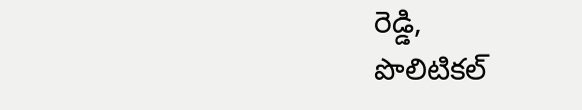రెడ్డి,
పొలిటికల్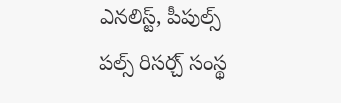ఎనలిస్ట్, పీపుల్స్ పల్స్ రిసర్చ్ సంస్థ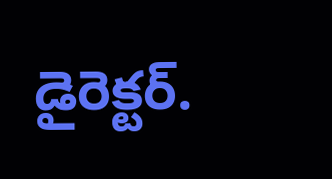డైరెక్టర్.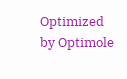Optimized by Optimole